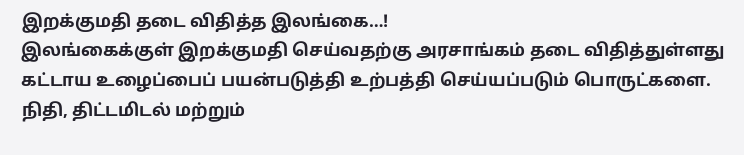இறக்குமதி தடை விதித்த இலங்கை…!
இலங்கைக்குள் இறக்குமதி செய்வதற்கு அரசாங்கம் தடை விதித்துள்ளது கட்டாய உழைப்பைப் பயன்படுத்தி உற்பத்தி செய்யப்படும் பொருட்களை. நிதி, திட்டமிடல் மற்றும்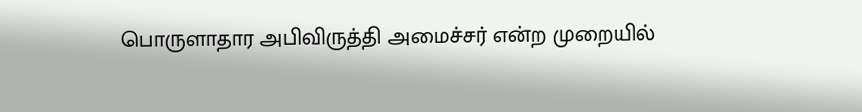பொருளாதார அபிவிருத்தி அமைச்சர் என்ற முறையில்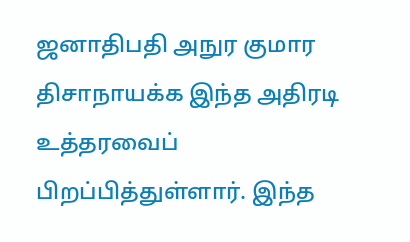ஜனாதிபதி அநுர குமார திசாநாயக்க இந்த அதிரடி உத்தரவைப் பிறப்பித்துள்ளார். இந்த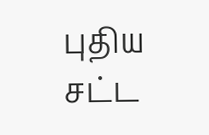புதிய சட்ட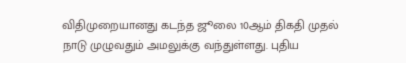விதிமுறையானது கடந்த ஜூலை 10ஆம் திகதி முதல் நாடு முழுவதும் அமலுக்கு வந்துள்ளது. புதிய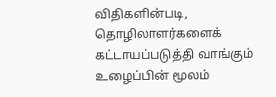விதிகளின்படி, தொழிலாளர்களைக் கட்டாயப்படுத்தி வாங்கும் உழைப்பின் மூலம்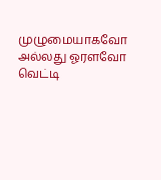முழுமையாகவோ அல்லது ஓரளவோ வெட்டி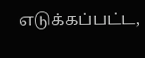எடுக்கப்பட்ட,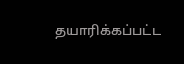தயாரிக்கப்பட்ட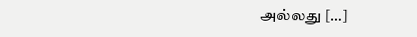அல்லது […]